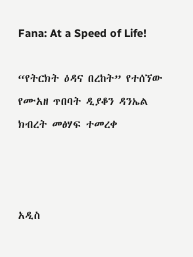Fana: At a Speed of Life!

“የትርክት ዕዳና በረከት” የተሰኘው የሙአዘ ጥበባት ዲያቆን ዳንኤል ክብረት መፅሃፍ ተመረቀ



አዲስ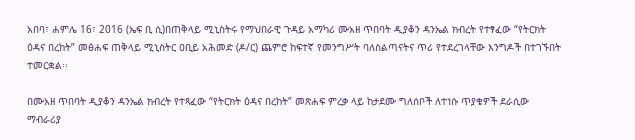አበባ፣ ሐምሌ 16፣ 2016 (ኤፍ ቢ ሲ)በጠቅላይ ሚኒስትሩ የማህበራዊ ጉዳይ አማካሪ ሙአዘ ጥበባት ዲያቆን ዳንኤል ክብረት የተፃፈው “የትርክት ዕዳና በረከት” መፅሐፍ ጠቅላይ ሚኒስትር ዐቢይ አሕመድ (ዶ/ር) ጨምሮ ከፍተኛ የመንግሥት ባለስልጣናትና ጥሪ የተደረገላቸው እንግዶች በተገኙበት ተመርቋል፡፡

በሙአዘ ጥበባት ዲያቆን ዳንኤል ክብረት የተጻፈው “የትርክት ዕዳና በረከት” መጽሐፍ ምረቃ ላይ ከታደሙ ግለሰቦች ለተነሱ ጥያቄዎች ደራሲው ማብራሪያ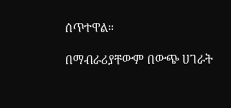ሰጥተዋል።

በማብራሪያቸውም በውጭ ሀገራት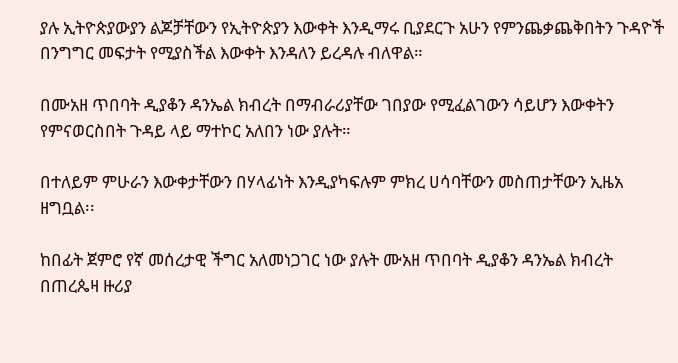ያሉ ኢትዮጵያውያን ልጆቻቸውን የኢትዮጵያን እውቀት እንዲማሩ ቢያደርጉ አሁን የምንጨቃጨቅበትን ጉዳዮች በንግግር መፍታት የሚያስችል እውቀት እንዳለን ይረዳሉ ብለዋል።

በሙአዘ ጥበባት ዲያቆን ዳንኤል ክብረት በማብራሪያቸው ገበያው የሚፈልገውን ሳይሆን እውቀትን የምናወርስበት ጉዳይ ላይ ማተኮር አለበን ነው ያሉት።

በተለይም ምሁራን እውቀታቸውን በሃላፊነት እንዲያካፍሉም ምክረ ሀሳባቸውን መስጠታቸውን ኢዜአ ዘግቧል፡፡

ከበፊት ጀምሮ የኛ መሰረታዊ ችግር አለመነጋገር ነው ያሉት ሙአዘ ጥበባት ዲያቆን ዳንኤል ክብረት በጠረጴዛ ዙሪያ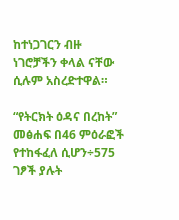ከተነጋገርን ብዙ ነገሮቻችን ቀላል ናቸው ሲሉም አስረድተዋል።

“የትርክት ዕዳና በረከት” መፅሐፍ በ46 ምዕራፎች የተከፋፈለ ሲሆን÷575 ገፆች ያሉት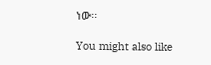ነው፡፡

You might also like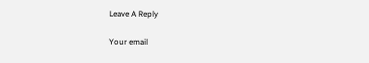Leave A Reply

Your email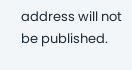address will not be published.